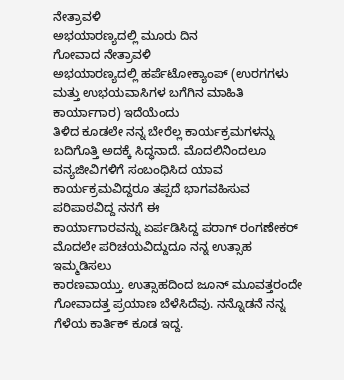ನೇತ್ರಾವಳಿ
ಅಭಯಾರಣ್ಯದಲ್ಲಿ ಮೂರು ದಿನ
ಗೋವಾದ ನೇತ್ರಾವಳಿ
ಅಭಯಾರಣ್ಯದಲ್ಲಿ ಹರ್ಪೆಟೋಕ್ಯಾಂಪ್ (ಉರಗಗಳು ಮತ್ತು ಉಭಯವಾಸಿಗಳ ಬಗೆಗಿನ ಮಾಹಿತಿ ಕಾರ್ಯಾಗಾರ) ಇದೆಯೆಂದು
ತಿಳಿದ ಕೂಡಲೇ ನನ್ನ ಬೇರೆಲ್ಲ ಕಾರ್ಯಕ್ರಮಗಳನ್ನು ಬದಿಗೊತ್ತಿ ಅದಕ್ಕೆ ಸಿದ್ಧನಾದೆ. ಮೊದಲಿನಿಂದಲೂ
ವನ್ಯಜೀವಿಗಳಿಗೆ ಸಂಬಂಧಿಸಿದ ಯಾವ ಕಾರ್ಯಕ್ರಮವಿದ್ದರೂ ತಪ್ಪದೆ ಭಾಗವಹಿಸುವ ಪರಿಪಾಠವಿದ್ದ ನನಗೆ ಈ
ಕಾರ್ಯಾಗಾರವನ್ನು ಏರ್ಪಡಿಸಿದ್ದ ಪರಾಗ್ ರಂಗಣೇಕರ್ ಮೊದಲೇ ಪರಿಚಯವಿದ್ದುದೂ ನನ್ನ ಉತ್ಸಾಹ ಇಮ್ಮಡಿಸಲು
ಕಾರಣವಾಯ್ತು. ಉತ್ಸಾಹದಿಂದ ಜೂನ್ ಮೂವತ್ತರಂದೇ ಗೋವಾದತ್ತ ಪ್ರಯಾಣ ಬೆಳೆಸಿದೆವು. ನನ್ನೊಡನೆ ನನ್ನ
ಗೆಳೆಯ ಕಾರ್ತಿಕ್ ಕೂಡ ಇದ್ದ.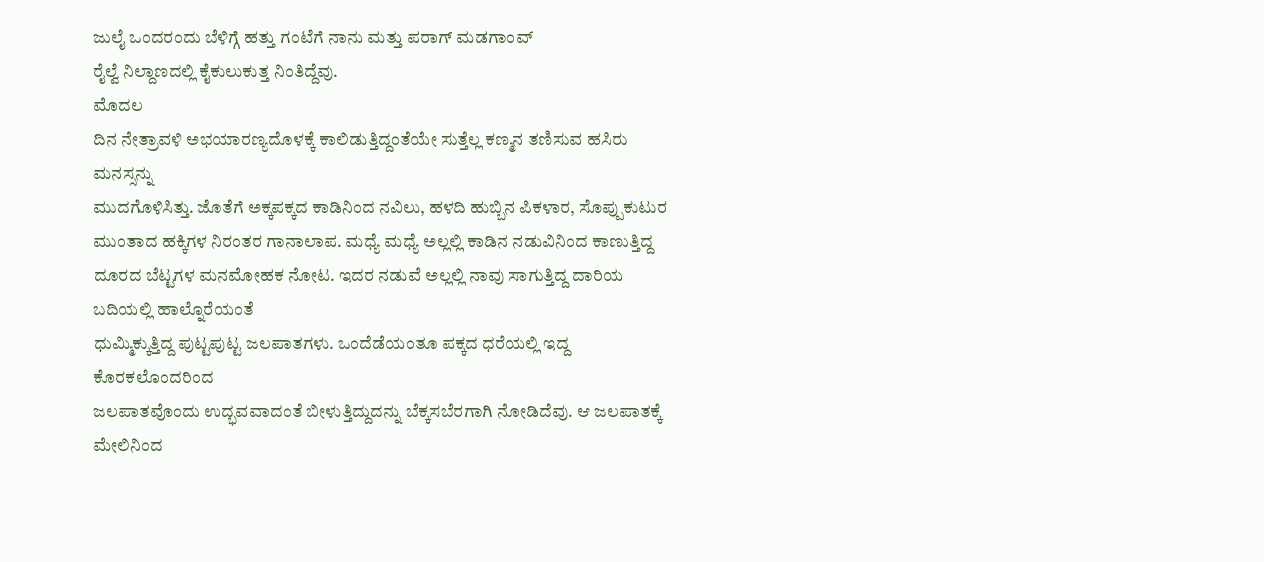ಜುಲೈ ಒಂದರಂದು ಬೆಳಿಗ್ಗೆ ಹತ್ತು ಗಂಟೆಗೆ ನಾನು ಮತ್ತು ಪರಾಗ್ ಮಡಗಾಂವ್
ರೈಲ್ವೆ ನಿಲ್ದಾಣದಲ್ಲಿ ಕೈಕುಲುಕುತ್ತ ನಿಂತಿದ್ದೆವು.
ಮೊದಲ
ದಿನ ನೇತ್ರಾವಳಿ ಅಭಯಾರಣ್ಯದೊಳಕ್ಕೆ ಕಾಲಿಡುತ್ತಿದ್ದಂತೆಯೇ ಸುತ್ತೆಲ್ಲ ಕಣ್ಮನ ತಣಿಸುವ ಹಸಿರು ಮನಸ್ಸನ್ನು
ಮುದಗೊಳಿಸಿತ್ತು. ಜೊತೆಗೆ ಅಕ್ಕಪಕ್ಕದ ಕಾಡಿನಿಂದ ನವಿಲು, ಹಳದಿ ಹುಬ್ಬಿನ ಪಿಕಳಾರ, ಸೊಪ್ಪುಕುಟುರ
ಮುಂತಾದ ಹಕ್ಕಿಗಳ ನಿರಂತರ ಗಾನಾಲಾಪ. ಮಧ್ಯೆ ಮಧ್ಯೆ ಅಲ್ಲಲ್ಲಿ ಕಾಡಿನ ನಡುವಿನಿಂದ ಕಾಣುತ್ತಿದ್ದ
ದೂರದ ಬೆಟ್ಟಗಳ ಮನಮೋಹಕ ನೋಟ. ಇದರ ನಡುವೆ ಅಲ್ಲಲ್ಲಿ ನಾವು ಸಾಗುತ್ತಿದ್ದ ದಾರಿಯ ಬದಿಯಲ್ಲಿ ಹಾಲ್ನೊರೆಯಂತೆ
ಧುಮ್ಮಿಕ್ಕುತ್ತಿದ್ದ ಪುಟ್ಟಪುಟ್ಟ ಜಲಪಾತಗಳು. ಒಂದೆಡೆಯಂತೂ ಪಕ್ಕದ ಧರೆಯಲ್ಲಿ ಇದ್ದ ಕೊರಕಲೊಂದರಿಂದ
ಜಲಪಾತವೊಂದು ಉದ್ಭವವಾದಂತೆ ಬೀಳುತ್ತಿದ್ದುದನ್ನು ಬೆಕ್ಕಸಬೆರಗಾಗಿ ನೋಡಿದೆವು. ಆ ಜಲಪಾತಕ್ಕೆ ಮೇಲಿನಿಂದ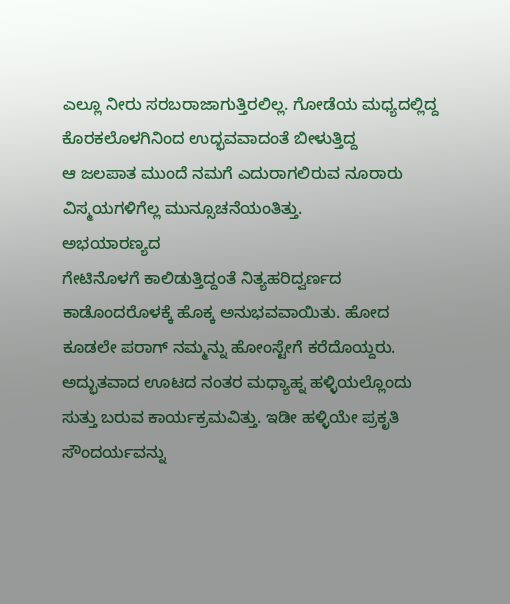ಎಲ್ಲೂ ನೀರು ಸರಬರಾಜಾಗುತ್ತಿರಲಿಲ್ಲ. ಗೋಡೆಯ ಮಧ್ಯದಲ್ಲಿದ್ದ ಕೊರಕಲೊಳಗಿನಿಂದ ಉದ್ಭವವಾದಂತೆ ಬೀಳುತ್ತಿದ್ದ
ಆ ಜಲಪಾತ ಮುಂದೆ ನಮಗೆ ಎದುರಾಗಲಿರುವ ನೂರಾರು ವಿಸ್ಮಯಗಳಿಗೆಲ್ಲ ಮುನ್ಸೂಚನೆಯಂತಿತ್ತು.
ಅಭಯಾರಣ್ಯದ
ಗೇಟಿನೊಳಗೆ ಕಾಲಿಡುತ್ತಿದ್ದಂತೆ ನಿತ್ಯಹರಿದ್ವರ್ಣದ ಕಾಡೊಂದರೊಳಕ್ಕೆ ಹೊಕ್ಕ ಅನುಭವವಾಯಿತು. ಹೋದ
ಕೂಡಲೇ ಪರಾಗ್ ನಮ್ಮನ್ನು ಹೋಂಸ್ಟೇಗೆ ಕರೆದೊಯ್ದರು. ಅದ್ಭುತವಾದ ಊಟದ ನಂತರ ಮಧ್ಯಾಹ್ನ ಹಳ್ಳಿಯಲ್ಲೊಂದು
ಸುತ್ತು ಬರುವ ಕಾರ್ಯಕ್ರಮವಿತ್ತು. ಇಡೀ ಹಳ್ಳಿಯೇ ಪ್ರಕೃತಿ ಸೌಂದರ್ಯವನ್ನು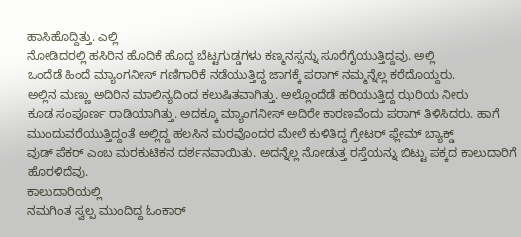ಹಾಸಿಹೊದ್ದಿತ್ತು. ಎಲ್ಲಿ
ನೋಡಿದರಲ್ಲಿ ಹಸಿರಿನ ಹೊದಿಕೆ ಹೊದ್ದ ಬೆಟ್ಟಗುಡ್ಡಗಳು ಕಣ್ಮನಸ್ಸನ್ನು ಸೂರೆಗೈಯುತ್ತಿದ್ದವು. ಅಲ್ಲಿ
ಒಂದೆಡೆ ಹಿಂದೆ ಮ್ಯಾಂಗನೀಸ್ ಗಣಿಗಾರಿಕೆ ನಡೆಯುತ್ತಿದ್ದ ಜಾಗಕ್ಕೆ ಪರಾಗ್ ನಮ್ಮನ್ನೆಲ್ಲ ಕರೆದೊಯ್ದರು.
ಅಲ್ಲಿನ ಮಣ್ಣು ಅದಿರಿನ ಮಾಲಿನ್ಯದಿಂದ ಕಲುಷಿತವಾಗಿತ್ತು. ಅಲ್ಲೊಂದೆಡೆ ಹರಿಯುತ್ತಿದ್ದ ಝರಿಯ ನೀರು
ಕೂಡ ಸಂಪೂರ್ಣ ರಾಡಿಯಾಗಿತ್ತು. ಅದಕ್ಕೂ ಮ್ಯಾಂಗನೀಸ್ ಅದಿರೇ ಕಾರಣವೆಂದು ಪರಾಗ್ ತಿಳಿಸಿದರು. ಹಾಗೆ
ಮುಂದುವರೆಯುತ್ತಿದ್ದಂತೆ ಅಲ್ಲಿದ್ದ ಹಲಸಿನ ಮರವೊಂದರ ಮೇಲೆ ಕುಳಿತಿದ್ದ ಗ್ರೇಟರ್ ಫ್ಲೇಮ್ ಬ್ಯಾಕ್ಡ್
ವುಡ್ ಪೆಕರ್ ಎಂಬ ಮರಕುಟಿಕನ ದರ್ಶನವಾಯಿತು. ಅದನ್ನೆಲ್ಲ ನೋಡುತ್ತ ರಸ್ತೆಯನ್ನು ಬಿಟ್ಟು ಪಕ್ಕದ ಕಾಲುದಾರಿಗೆ
ಹೊರಳಿದೆವು.
ಕಾಲುದಾರಿಯಲ್ಲಿ
ನಮಗಿಂತ ಸ್ವಲ್ಪ ಮುಂದಿದ್ದ ಓಂಕಾರ್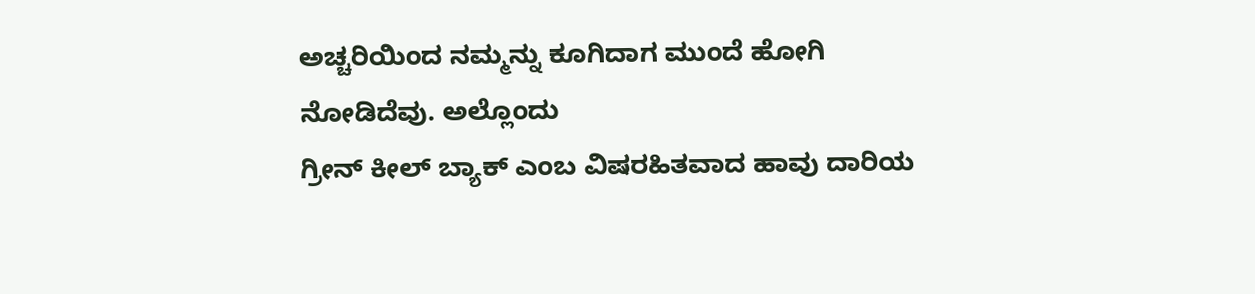ಅಚ್ಚರಿಯಿಂದ ನಮ್ಮನ್ನು ಕೂಗಿದಾಗ ಮುಂದೆ ಹೋಗಿ ನೋಡಿದೆವು. ಅಲ್ಲೊಂದು
ಗ್ರೀನ್ ಕೀಲ್ ಬ್ಯಾಕ್ ಎಂಬ ವಿಷರಹಿತವಾದ ಹಾವು ದಾರಿಯ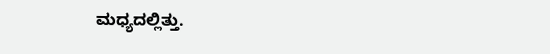ಮಧ್ಯದಲ್ಲಿತ್ತು.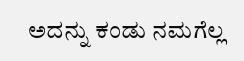ಅದನ್ನು ಕಂಡು ನಮಗೆಲ್ಲ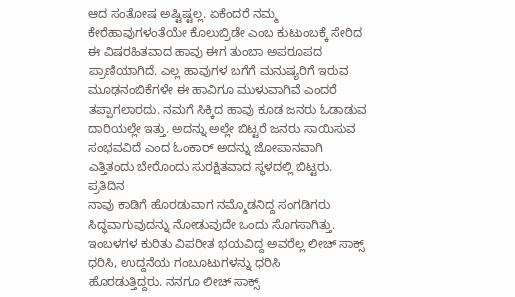ಆದ ಸಂತೋಷ ಅಷ್ಟಿಷ್ಟಲ್ಲ. ಏಕೆಂದರೆ ನಮ್ಮ ಕೇರೆಹಾವುಗಳಂತೆಯೇ ಕೊಲುಬ್ರಿಡೇ ಎಂಬ ಕುಟುಂಬಕ್ಕೆ ಸೇರಿದ
ಈ ವಿಷರಹಿತವಾದ ಹಾವು ಈಗ ತುಂಬಾ ಅಪರೂಪದ ಪ್ರಾಣಿಯಾಗಿದೆ. ಎಲ್ಲ ಹಾವುಗಳ ಬಗೆಗೆ ಮನುಷ್ಯರಿಗೆ ಇರುವ
ಮೂಢನಂಬಿಕೆಗಳೇ ಈ ಹಾವಿಗೂ ಮುಳುವಾಗಿವೆ ಎಂದರೆ ತಪ್ಪಾಗಲಾರದು. ನಮಗೆ ಸಿಕ್ಕಿದ ಹಾವು ಕೂಡ ಜನರು ಓಡಾಡುವ
ದಾರಿಯಲ್ಲೇ ಇತ್ತು. ಅದನ್ನು ಅಲ್ಲೇ ಬಿಟ್ಟರೆ ಜನರು ಸಾಯಿಸುವ ಸಂಭವವಿದೆ ಎಂದ ಓಂಕಾರ್ ಅದನ್ನು ಜೋಪಾನವಾಗಿ
ಎತ್ತಿತಂದು ಬೇರೊಂದು ಸುರಕ್ಷಿತವಾದ ಸ್ಥಳದಲ್ಲಿ ಬಿಟ್ಟರು.
ಪ್ರತಿದಿನ
ನಾವು ಕಾಡಿಗೆ ಹೊರಡುವಾಗ ನಮ್ಮೊಡನಿದ್ದ ಸಂಗಡಿಗರು ಸಿದ್ಧವಾಗುವುದನ್ನು ನೋಡುವುದೇ ಒಂದು ಸೊಗಸಾಗಿತ್ತು.
ಇಂಬಳಗಳ ಕುರಿತು ವಿಪರೀತ ಭಯವಿದ್ದ ಅವರೆಲ್ಲ ಲೀಚ್ ಸಾಕ್ಸ್ ಧರಿಸಿ, ಉದ್ದನೆಯ ಗಂಬೂಟುಗಳನ್ನು ಧರಿಸಿ
ಹೊರಡುತ್ತಿದ್ದರು. ನನಗೂ ಲೀಚ್ ಸಾಕ್ಸ್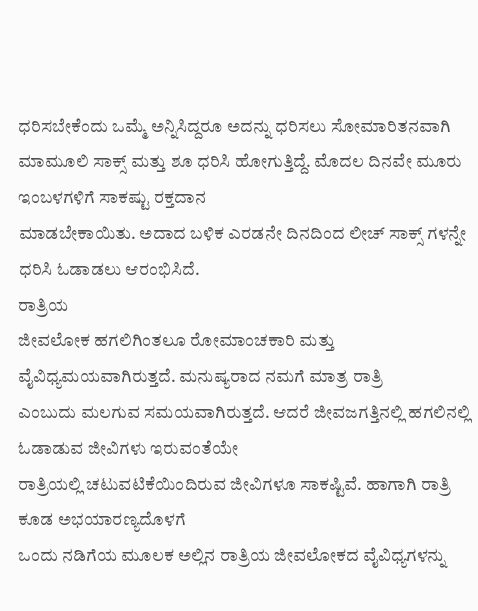ಧರಿಸಬೇಕೆಂದು ಒಮ್ಮೆ ಅನ್ನಿಸಿದ್ದರೂ ಅದನ್ನು ಧರಿಸಲು ಸೋಮಾರಿತನವಾಗಿ
ಮಾಮೂಲಿ ಸಾಕ್ಸ್ ಮತ್ತು ಶೂ ಧರಿಸಿ ಹೋಗುತ್ತಿದ್ದೆ. ಮೊದಲ ದಿನವೇ ಮೂರು ಇಂಬಳಗಳಿಗೆ ಸಾಕಷ್ಟು ರಕ್ತದಾನ
ಮಾಡಬೇಕಾಯಿತು. ಅದಾದ ಬಳಿಕ ಎರಡನೇ ದಿನದಿಂದ ಲೀಚ್ ಸಾಕ್ಸ್ ಗಳನ್ನೇ ಧರಿಸಿ ಓಡಾಡಲು ಆರಂಭಿಸಿದೆ.
ರಾತ್ರಿಯ
ಜೀವಲೋಕ ಹಗಲಿಗಿಂತಲೂ ರೋಮಾಂಚಕಾರಿ ಮತ್ತು ವೈವಿಧ್ಯಮಯವಾಗಿರುತ್ತದೆ. ಮನುಷ್ಯರಾದ ನಮಗೆ ಮಾತ್ರ ರಾತ್ರಿ
ಎಂಬುದು ಮಲಗುವ ಸಮಯವಾಗಿರುತ್ತದೆ. ಆದರೆ ಜೀವಜಗತ್ತಿನಲ್ಲಿ ಹಗಲಿನಲ್ಲಿ ಓಡಾಡುವ ಜೀವಿಗಳು ಇರುವಂತೆಯೇ
ರಾತ್ರಿಯಲ್ಲಿ ಚಟುವಟಿಕೆಯಿಂದಿರುವ ಜೀವಿಗಳೂ ಸಾಕಷ್ಟಿವೆ. ಹಾಗಾಗಿ ರಾತ್ರಿ ಕೂಡ ಅಭಯಾರಣ್ಯದೊಳಗೆ
ಒಂದು ನಡಿಗೆಯ ಮೂಲಕ ಅಲ್ಲಿನ ರಾತ್ರಿಯ ಜೀವಲೋಕದ ವೈವಿಧ್ಯಗಳನ್ನು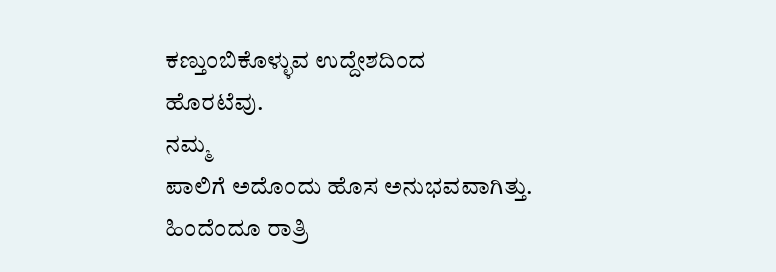ಕಣ್ತುಂಬಿಕೊಳ್ಳುವ ಉದ್ದೇಶದಿಂದ
ಹೊರಟೆವು.
ನಮ್ಮ
ಪಾಲಿಗೆ ಅದೊಂದು ಹೊಸ ಅನುಭವವಾಗಿತ್ತು. ಹಿಂದೆಂದೂ ರಾತ್ರಿ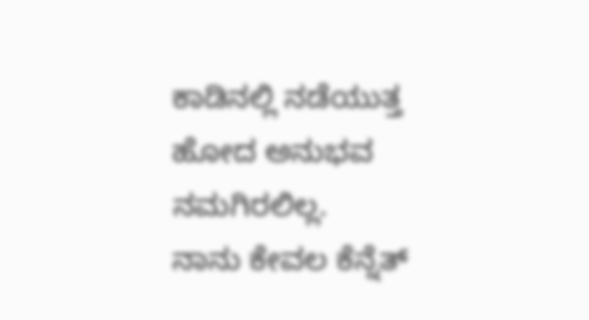ಕಾಡಿನಲ್ಲಿ ನಡೆಯುತ್ತ ಹೋದ ಅನುಭವ ನಮಗಿರಲಿಲ್ಲ.
ನಾನು ಕೇವಲ ಕೆನ್ನೆತ್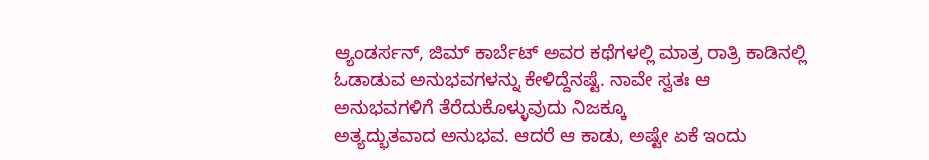ಆ್ಯಂಡರ್ಸನ್, ಜಿಮ್ ಕಾರ್ಬೆಟ್ ಅವರ ಕಥೆಗಳಲ್ಲಿ ಮಾತ್ರ ರಾತ್ರಿ ಕಾಡಿನಲ್ಲಿ
ಓಡಾಡುವ ಅನುಭವಗಳನ್ನು ಕೇಳಿದ್ದೆನಷ್ಟೆ. ನಾವೇ ಸ್ವತಃ ಆ ಅನುಭವಗಳಿಗೆ ತೆರೆದುಕೊಳ್ಳುವುದು ನಿಜಕ್ಕೂ
ಅತ್ಯದ್ಭುತವಾದ ಅನುಭವ. ಆದರೆ ಆ ಕಾಡು, ಅಷ್ಟೇ ಏಕೆ ಇಂದು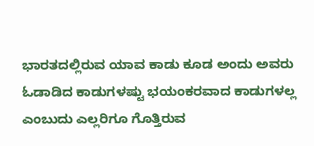ಭಾರತದಲ್ಲಿರುವ ಯಾವ ಕಾಡು ಕೂಡ ಅಂದು ಅವರು
ಓಡಾಡಿದ ಕಾಡುಗಳಷ್ಟು ಭಯಂಕರವಾದ ಕಾಡುಗಳಲ್ಲ ಎಂಬುದು ಎಲ್ಲರಿಗೂ ಗೊತ್ತಿರುವ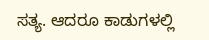ಸತ್ಯ. ಆದರೂ ಕಾಡುಗಳಲ್ಲಿ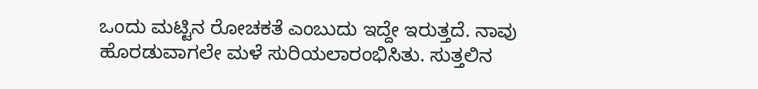ಒಂದು ಮಟ್ಟಿನ ರೋಚಕತೆ ಎಂಬುದು ಇದ್ದೇ ಇರುತ್ತದೆ. ನಾವು ಹೊರಡುವಾಗಲೇ ಮಳೆ ಸುರಿಯಲಾರಂಭಿಸಿತು. ಸುತ್ತಲಿನ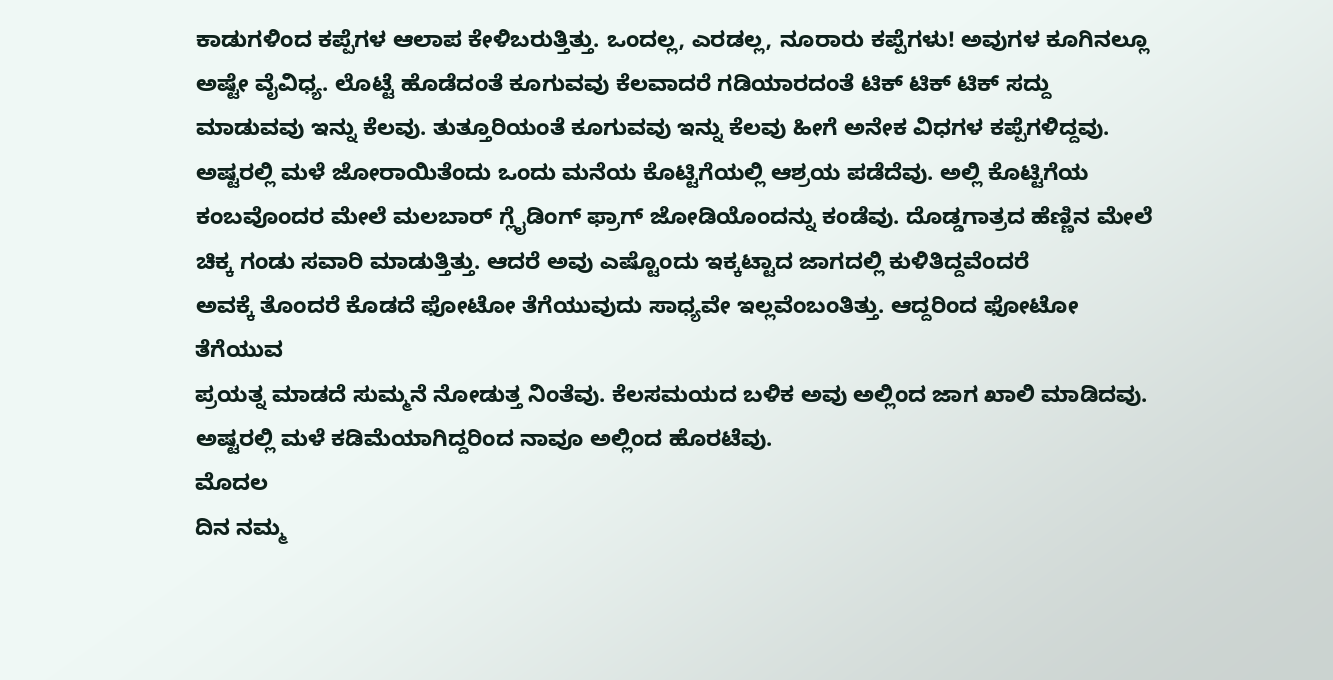ಕಾಡುಗಳಿಂದ ಕಪ್ಪೆಗಳ ಆಲಾಪ ಕೇಳಿಬರುತ್ತಿತ್ತು. ಒಂದಲ್ಲ, ಎರಡಲ್ಲ, ನೂರಾರು ಕಪ್ಪೆಗಳು! ಅವುಗಳ ಕೂಗಿನಲ್ಲೂ
ಅಷ್ಟೇ ವೈವಿಧ್ಯ. ಲೊಟ್ಟೆ ಹೊಡೆದಂತೆ ಕೂಗುವವು ಕೆಲವಾದರೆ ಗಡಿಯಾರದಂತೆ ಟಿಕ್ ಟಿಕ್ ಟಿಕ್ ಸದ್ದು
ಮಾಡುವವು ಇನ್ನು ಕೆಲವು. ತುತ್ತೂರಿಯಂತೆ ಕೂಗುವವು ಇನ್ನು ಕೆಲವು ಹೀಗೆ ಅನೇಕ ವಿಧಗಳ ಕಪ್ಪೆಗಳಿದ್ದವು.
ಅಷ್ಟರಲ್ಲಿ ಮಳೆ ಜೋರಾಯಿತೆಂದು ಒಂದು ಮನೆಯ ಕೊಟ್ಟಿಗೆಯಲ್ಲಿ ಆಶ್ರಯ ಪಡೆದೆವು. ಅಲ್ಲಿ ಕೊಟ್ಟಿಗೆಯ
ಕಂಬವೊಂದರ ಮೇಲೆ ಮಲಬಾರ್ ಗ್ಲೈಡಿಂಗ್ ಫ್ರಾಗ್ ಜೋಡಿಯೊಂದನ್ನು ಕಂಡೆವು. ದೊಡ್ಡಗಾತ್ರದ ಹೆಣ್ಣಿನ ಮೇಲೆ
ಚಿಕ್ಕ ಗಂಡು ಸವಾರಿ ಮಾಡುತ್ತಿತ್ತು. ಆದರೆ ಅವು ಎಷ್ಟೊಂದು ಇಕ್ಕಟ್ಟಾದ ಜಾಗದಲ್ಲಿ ಕುಳಿತಿದ್ದವೆಂದರೆ
ಅವಕ್ಕೆ ತೊಂದರೆ ಕೊಡದೆ ಫೋಟೋ ತೆಗೆಯುವುದು ಸಾಧ್ಯವೇ ಇಲ್ಲವೆಂಬಂತಿತ್ತು. ಆದ್ದರಿಂದ ಫೋಟೋ ತೆಗೆಯುವ
ಪ್ರಯತ್ನ ಮಾಡದೆ ಸುಮ್ಮನೆ ನೋಡುತ್ತ ನಿಂತೆವು. ಕೆಲಸಮಯದ ಬಳಿಕ ಅವು ಅಲ್ಲಿಂದ ಜಾಗ ಖಾಲಿ ಮಾಡಿದವು.
ಅಷ್ಟರಲ್ಲಿ ಮಳೆ ಕಡಿಮೆಯಾಗಿದ್ದರಿಂದ ನಾವೂ ಅಲ್ಲಿಂದ ಹೊರಟೆವು.
ಮೊದಲ
ದಿನ ನಮ್ಮ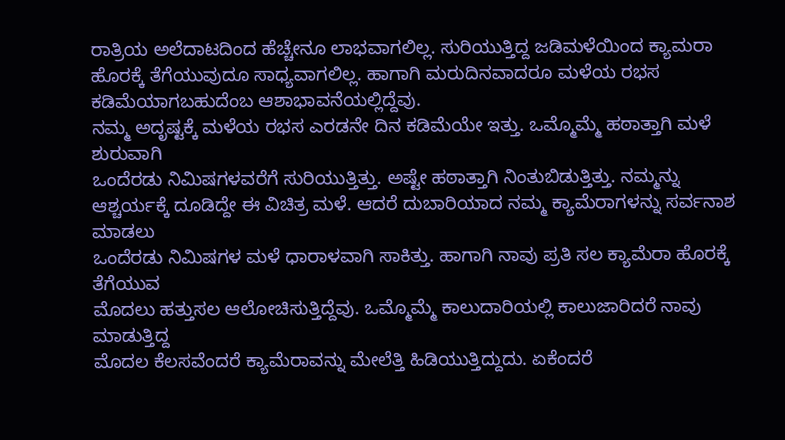ರಾತ್ರಿಯ ಅಲೆದಾಟದಿಂದ ಹೆಚ್ಚೇನೂ ಲಾಭವಾಗಲಿಲ್ಲ. ಸುರಿಯುತ್ತಿದ್ದ ಜಡಿಮಳೆಯಿಂದ ಕ್ಯಾಮರಾ
ಹೊರಕ್ಕೆ ತೆಗೆಯುವುದೂ ಸಾಧ್ಯವಾಗಲಿಲ್ಲ. ಹಾಗಾಗಿ ಮರುದಿನವಾದರೂ ಮಳೆಯ ರಭಸ ಕಡಿಮೆಯಾಗಬಹುದೆಂಬ ಆಶಾಭಾವನೆಯಲ್ಲಿದ್ದೆವು.
ನಮ್ಮ ಅದೃಷ್ಟಕ್ಕೆ ಮಳೆಯ ರಭಸ ಎರಡನೇ ದಿನ ಕಡಿಮೆಯೇ ಇತ್ತು. ಒಮ್ಮೊಮ್ಮೆ ಹಠಾತ್ತಾಗಿ ಮಳೆ ಶುರುವಾಗಿ
ಒಂದೆರಡು ನಿಮಿಷಗಳವರೆಗೆ ಸುರಿಯುತ್ತಿತ್ತು. ಅಷ್ಟೇ ಹಠಾತ್ತಾಗಿ ನಿಂತುಬಿಡುತ್ತಿತ್ತು. ನಮ್ಮನ್ನು
ಆಶ್ಚರ್ಯಕ್ಕೆ ದೂಡಿದ್ದೇ ಈ ವಿಚಿತ್ರ ಮಳೆ. ಆದರೆ ದುಬಾರಿಯಾದ ನಮ್ಮ ಕ್ಯಾಮೆರಾಗಳನ್ನು ಸರ್ವನಾಶ ಮಾಡಲು
ಒಂದೆರಡು ನಿಮಿಷಗಳ ಮಳೆ ಧಾರಾಳವಾಗಿ ಸಾಕಿತ್ತು. ಹಾಗಾಗಿ ನಾವು ಪ್ರತಿ ಸಲ ಕ್ಯಾಮೆರಾ ಹೊರಕ್ಕೆ ತೆಗೆಯುವ
ಮೊದಲು ಹತ್ತುಸಲ ಆಲೋಚಿಸುತ್ತಿದ್ದೆವು. ಒಮ್ಮೊಮ್ಮೆ ಕಾಲುದಾರಿಯಲ್ಲಿ ಕಾಲುಜಾರಿದರೆ ನಾವು ಮಾಡುತ್ತಿದ್ದ
ಮೊದಲ ಕೆಲಸವೆಂದರೆ ಕ್ಯಾಮೆರಾವನ್ನು ಮೇಲೆತ್ತಿ ಹಿಡಿಯುತ್ತಿದ್ದುದು. ಏಕೆಂದರೆ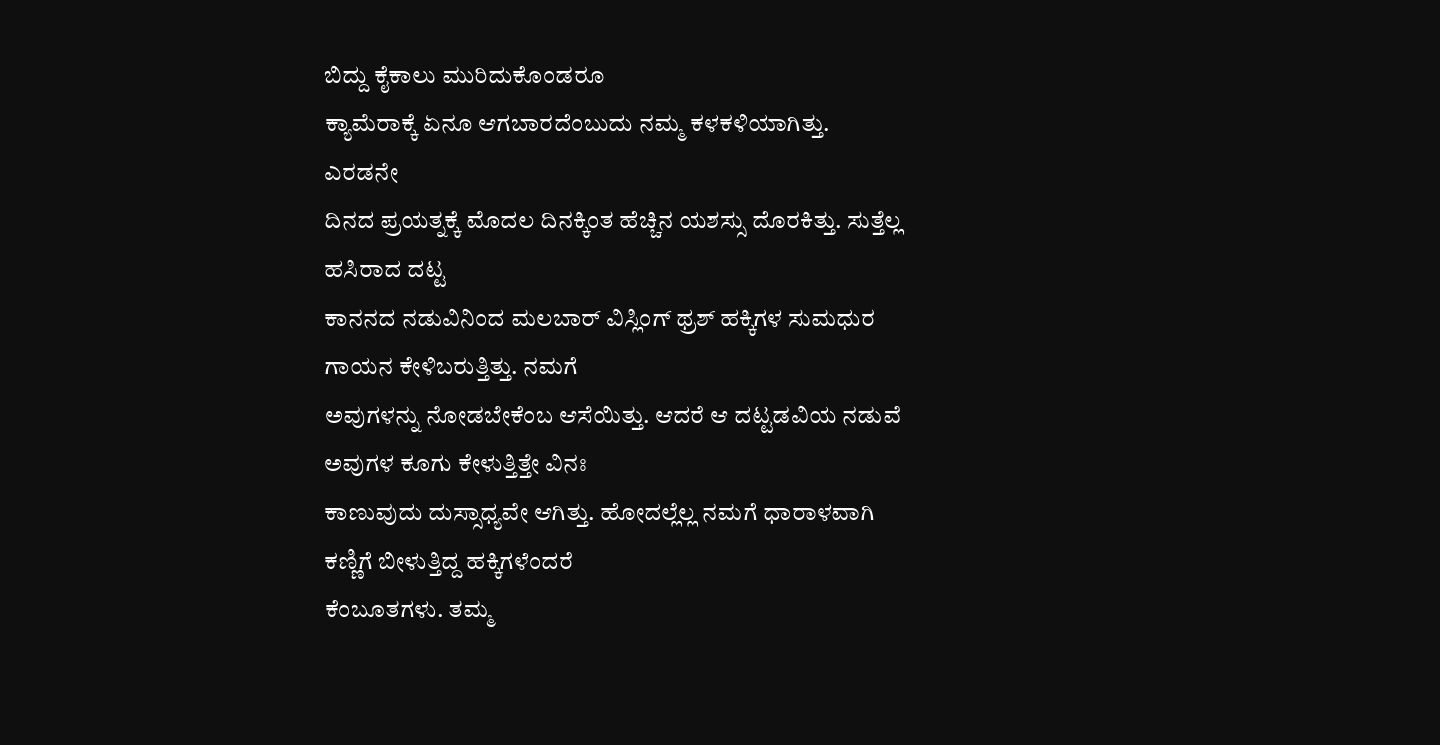ಬಿದ್ದು ಕೈಕಾಲು ಮುರಿದುಕೊಂಡರೂ
ಕ್ಯಾಮೆರಾಕ್ಕೆ ಏನೂ ಆಗಬಾರದೆಂಬುದು ನಮ್ಮ ಕಳಕಳಿಯಾಗಿತ್ತು.
ಎರಡನೇ
ದಿನದ ಪ್ರಯತ್ನಕ್ಕೆ ಮೊದಲ ದಿನಕ್ಕಿಂತ ಹೆಚ್ಚಿನ ಯಶಸ್ಸು ದೊರಕಿತ್ತು. ಸುತ್ತೆಲ್ಲ ಹಸಿರಾದ ದಟ್ಟ
ಕಾನನದ ನಡುವಿನಿಂದ ಮಲಬಾರ್ ವಿಸ್ಲಿಂಗ್ ಥ್ರಶ್ ಹಕ್ಕಿಗಳ ಸುಮಧುರ ಗಾಯನ ಕೇಳಿಬರುತ್ತಿತ್ತು. ನಮಗೆ
ಅವುಗಳನ್ನು ನೋಡಬೇಕೆಂಬ ಆಸೆಯಿತ್ತು. ಆದರೆ ಆ ದಟ್ಟಡವಿಯ ನಡುವೆ ಅವುಗಳ ಕೂಗು ಕೇಳುತ್ತಿತ್ತೇ ವಿನಃ
ಕಾಣುವುದು ದುಸ್ಸಾಧ್ಯವೇ ಆಗಿತ್ತು. ಹೋದಲ್ಲೆಲ್ಲ ನಮಗೆ ಧಾರಾಳವಾಗಿ ಕಣ್ಣಿಗೆ ಬೀಳುತ್ತಿದ್ದ ಹಕ್ಕಿಗಳೆಂದರೆ
ಕೆಂಬೂತಗಳು. ತಮ್ಮ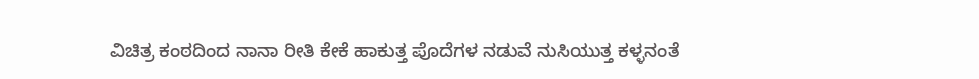ವಿಚಿತ್ರ ಕಂಠದಿಂದ ನಾನಾ ರೀತಿ ಕೇಕೆ ಹಾಕುತ್ತ ಪೊದೆಗಳ ನಡುವೆ ನುಸಿಯುತ್ತ ಕಳ್ಳನಂತೆ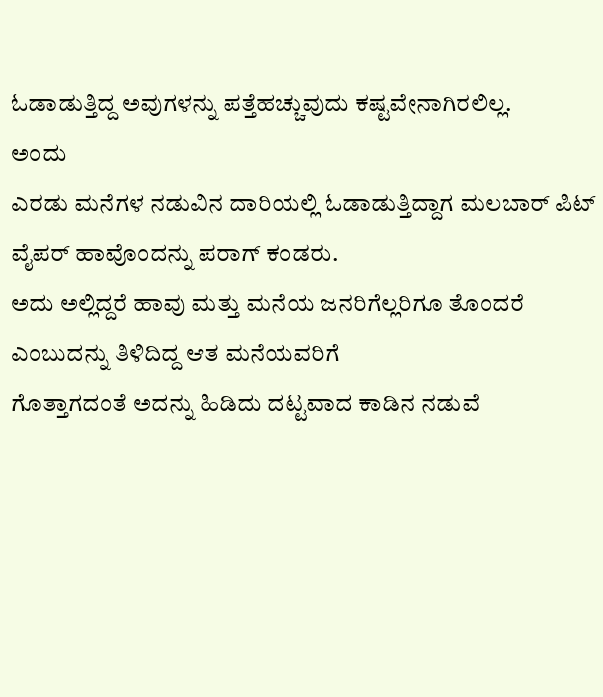ಓಡಾಡುತ್ತಿದ್ದ ಅವುಗಳನ್ನು ಪತ್ತೆಹಚ್ಚುವುದು ಕಷ್ಟವೇನಾಗಿರಲಿಲ್ಲ.
ಅಂದು
ಎರಡು ಮನೆಗಳ ನಡುವಿನ ದಾರಿಯಲ್ಲಿ ಓಡಾಡುತ್ತಿದ್ದಾಗ ಮಲಬಾರ್ ಪಿಟ್ ವೈಪರ್ ಹಾವೊಂದನ್ನು ಪರಾಗ್ ಕಂಡರು.
ಅದು ಅಲ್ಲಿದ್ದರೆ ಹಾವು ಮತ್ತು ಮನೆಯ ಜನರಿಗೆಲ್ಲರಿಗೂ ತೊಂದರೆ ಎಂಬುದನ್ನು ತಿಳಿದಿದ್ದ ಆತ ಮನೆಯವರಿಗೆ
ಗೊತ್ತಾಗದಂತೆ ಅದನ್ನು ಹಿಡಿದು ದಟ್ಟವಾದ ಕಾಡಿನ ನಡುವೆ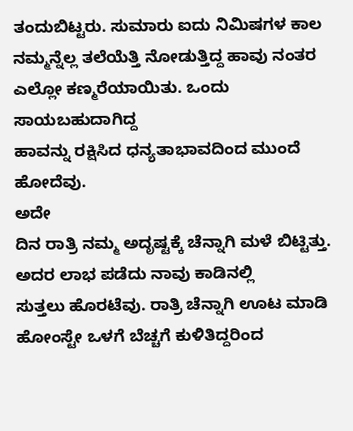ತಂದುಬಿಟ್ಟರು. ಸುಮಾರು ಐದು ನಿಮಿಷಗಳ ಕಾಲ
ನಮ್ಮನ್ನೆಲ್ಲ ತಲೆಯೆತ್ತಿ ನೋಡುತ್ತಿದ್ದ ಹಾವು ನಂತರ ಎಲ್ಲೋ ಕಣ್ಮರೆಯಾಯಿತು. ಒಂದು ಸಾಯಬಹುದಾಗಿದ್ದ
ಹಾವನ್ನು ರಕ್ಷಿಸಿದ ಧನ್ಯತಾಭಾವದಿಂದ ಮುಂದೆ ಹೋದೆವು.
ಅದೇ
ದಿನ ರಾತ್ರಿ ನಮ್ಮ ಅದೃಷ್ಟಕ್ಕೆ ಚೆನ್ನಾಗಿ ಮಳೆ ಬಿಟ್ಟಿತ್ತು. ಅದರ ಲಾಭ ಪಡೆದು ನಾವು ಕಾಡಿನಲ್ಲಿ
ಸುತ್ತಲು ಹೊರಟೆವು. ರಾತ್ರಿ ಚೆನ್ನಾಗಿ ಊಟ ಮಾಡಿ ಹೋಂಸ್ಟೇ ಒಳಗೆ ಬೆಚ್ಚಗೆ ಕುಳಿತಿದ್ದರಿಂದ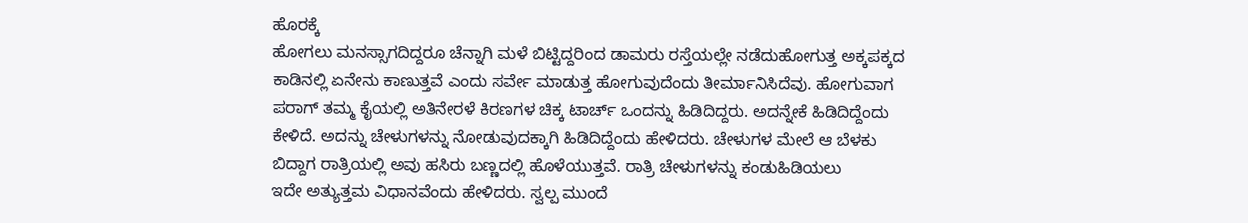ಹೊರಕ್ಕೆ
ಹೋಗಲು ಮನಸ್ಸಾಗದಿದ್ದರೂ ಚೆನ್ನಾಗಿ ಮಳೆ ಬಿಟ್ಟಿದ್ದರಿಂದ ಡಾಮರು ರಸ್ತೆಯಲ್ಲೇ ನಡೆದುಹೋಗುತ್ತ ಅಕ್ಕಪಕ್ಕದ
ಕಾಡಿನಲ್ಲಿ ಏನೇನು ಕಾಣುತ್ತವೆ ಎಂದು ಸರ್ವೇ ಮಾಡುತ್ತ ಹೋಗುವುದೆಂದು ತೀರ್ಮಾನಿಸಿದೆವು. ಹೋಗುವಾಗ
ಪರಾಗ್ ತಮ್ಮ ಕೈಯಲ್ಲಿ ಅತಿನೇರಳೆ ಕಿರಣಗಳ ಚಿಕ್ಕ ಟಾರ್ಚ್ ಒಂದನ್ನು ಹಿಡಿದಿದ್ದರು. ಅದನ್ನೇಕೆ ಹಿಡಿದಿದ್ದೆಂದು
ಕೇಳಿದೆ. ಅದನ್ನು ಚೇಳುಗಳನ್ನು ನೋಡುವುದಕ್ಕಾಗಿ ಹಿಡಿದಿದ್ದೆಂದು ಹೇಳಿದರು. ಚೇಳುಗಳ ಮೇಲೆ ಆ ಬೆಳಕು
ಬಿದ್ದಾಗ ರಾತ್ರಿಯಲ್ಲಿ ಅವು ಹಸಿರು ಬಣ್ಣದಲ್ಲಿ ಹೊಳೆಯುತ್ತವೆ. ರಾತ್ರಿ ಚೇಳುಗಳನ್ನು ಕಂಡುಹಿಡಿಯಲು
ಇದೇ ಅತ್ಯುತ್ತಮ ವಿಧಾನವೆಂದು ಹೇಳಿದರು. ಸ್ವಲ್ಪ ಮುಂದೆ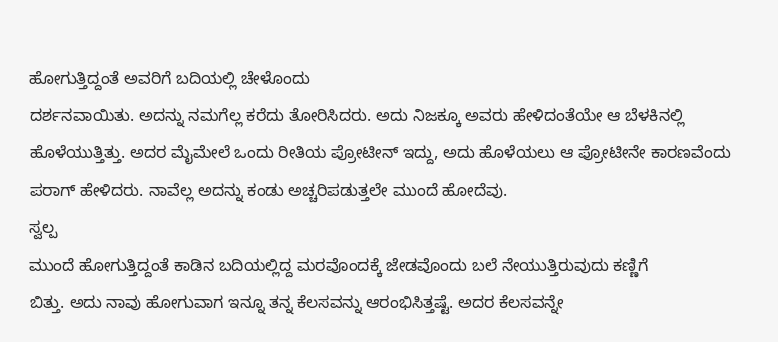ಹೋಗುತ್ತಿದ್ದಂತೆ ಅವರಿಗೆ ಬದಿಯಲ್ಲಿ ಚೇಳೊಂದು
ದರ್ಶನವಾಯಿತು. ಅದನ್ನು ನಮಗೆಲ್ಲ ಕರೆದು ತೋರಿಸಿದರು. ಅದು ನಿಜಕ್ಕೂ ಅವರು ಹೇಳಿದಂತೆಯೇ ಆ ಬೆಳಕಿನಲ್ಲಿ
ಹೊಳೆಯುತ್ತಿತ್ತು. ಅದರ ಮೈಮೇಲೆ ಒಂದು ರೀತಿಯ ಪ್ರೋಟೀನ್ ಇದ್ದು, ಅದು ಹೊಳೆಯಲು ಆ ಪ್ರೋಟೀನೇ ಕಾರಣವೆಂದು
ಪರಾಗ್ ಹೇಳಿದರು. ನಾವೆಲ್ಲ ಅದನ್ನು ಕಂಡು ಅಚ್ಚರಿಪಡುತ್ತಲೇ ಮುಂದೆ ಹೋದೆವು.
ಸ್ವಲ್ಪ
ಮುಂದೆ ಹೋಗುತ್ತಿದ್ದಂತೆ ಕಾಡಿನ ಬದಿಯಲ್ಲಿದ್ದ ಮರವೊಂದಕ್ಕೆ ಜೇಡವೊಂದು ಬಲೆ ನೇಯುತ್ತಿರುವುದು ಕಣ್ಣಿಗೆ
ಬಿತ್ತು. ಅದು ನಾವು ಹೋಗುವಾಗ ಇನ್ನೂ ತನ್ನ ಕೆಲಸವನ್ನು ಆರಂಭಿಸಿತ್ತಷ್ಟೆ. ಅದರ ಕೆಲಸವನ್ನೇ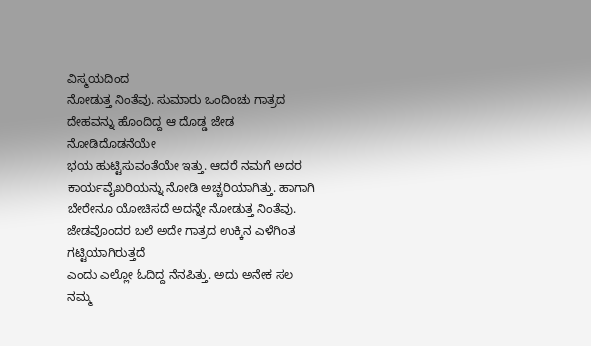ವಿಸ್ಮಯದಿಂದ
ನೋಡುತ್ತ ನಿಂತೆವು. ಸುಮಾರು ಒಂದಿಂಚು ಗಾತ್ರದ ದೇಹವನ್ನು ಹೊಂದಿದ್ದ ಆ ದೊಡ್ಡ ಜೇಡ ನೋಡಿದೊಡನೆಯೇ
ಭಯ ಹುಟ್ಟಿಸುವಂತೆಯೇ ಇತ್ತು. ಆದರೆ ನಮಗೆ ಅದರ ಕಾರ್ಯವೈಖರಿಯನ್ನು ನೋಡಿ ಅಚ್ಚರಿಯಾಗಿತ್ತು. ಹಾಗಾಗಿ
ಬೇರೇನೂ ಯೋಚಿಸದೆ ಅದನ್ನೇ ನೋಡುತ್ತ ನಿಂತೆವು. ಜೇಡವೊಂದರ ಬಲೆ ಅದೇ ಗಾತ್ರದ ಉಕ್ಕಿನ ಎಳೆಗಿಂತ ಗಟ್ಟಿಯಾಗಿರುತ್ತದೆ
ಎಂದು ಎಲ್ಲೋ ಓದಿದ್ದ ನೆನಪಿತ್ತು. ಅದು ಅನೇಕ ಸಲ ನಮ್ಮ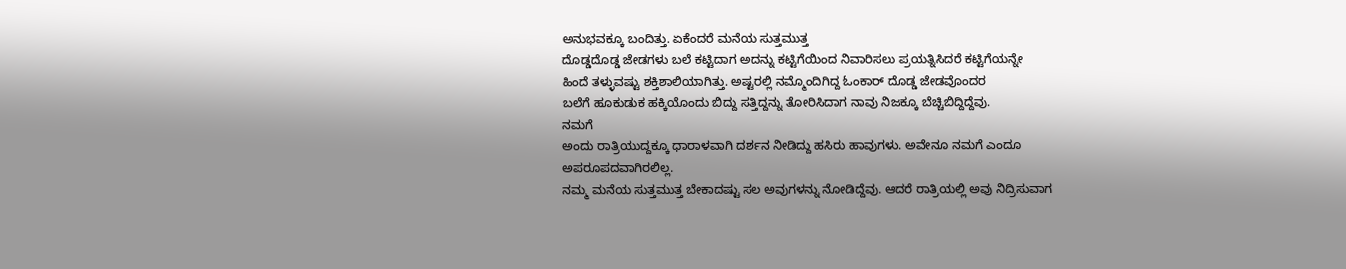ಅನುಭವಕ್ಕೂ ಬಂದಿತ್ತು. ಏಕೆಂದರೆ ಮನೆಯ ಸುತ್ತಮುತ್ತ
ದೊಡ್ಡದೊಡ್ಡ ಜೇಡಗಳು ಬಲೆ ಕಟ್ಟಿದಾಗ ಅದನ್ನು ಕಟ್ಟಿಗೆಯಿಂದ ನಿವಾರಿಸಲು ಪ್ರಯತ್ನಿಸಿದರೆ ಕಟ್ಟಿಗೆಯನ್ನೇ
ಹಿಂದೆ ತಳ್ಳುವಷ್ಟು ಶಕ್ತಿಶಾಲಿಯಾಗಿತ್ತು. ಅಷ್ಟರಲ್ಲಿ ನಮ್ಮೊಂದಿಗಿದ್ದ ಓಂಕಾರ್ ದೊಡ್ಡ ಜೇಡವೊಂದರ
ಬಲೆಗೆ ಹೂಕುಡುಕ ಹಕ್ಕಿಯೊಂದು ಬಿದ್ದು ಸತ್ತಿದ್ದನ್ನು ತೋರಿಸಿದಾಗ ನಾವು ನಿಜಕ್ಕೂ ಬೆಚ್ಚಿಬಿದ್ದಿದ್ದೆವು.
ನಮಗೆ
ಅಂದು ರಾತ್ರಿಯುದ್ದಕ್ಕೂ ಧಾರಾಳವಾಗಿ ದರ್ಶನ ನೀಡಿದ್ದು ಹಸಿರು ಹಾವುಗಳು. ಅವೇನೂ ನಮಗೆ ಎಂದೂ ಅಪರೂಪದವಾಗಿರಲಿಲ್ಲ.
ನಮ್ಮ ಮನೆಯ ಸುತ್ತಮುತ್ತ ಬೇಕಾದಷ್ಟು ಸಲ ಅವುಗಳನ್ನು ನೋಡಿದ್ದೆವು. ಆದರೆ ರಾತ್ರಿಯಲ್ಲಿ ಅವು ನಿದ್ರಿಸುವಾಗ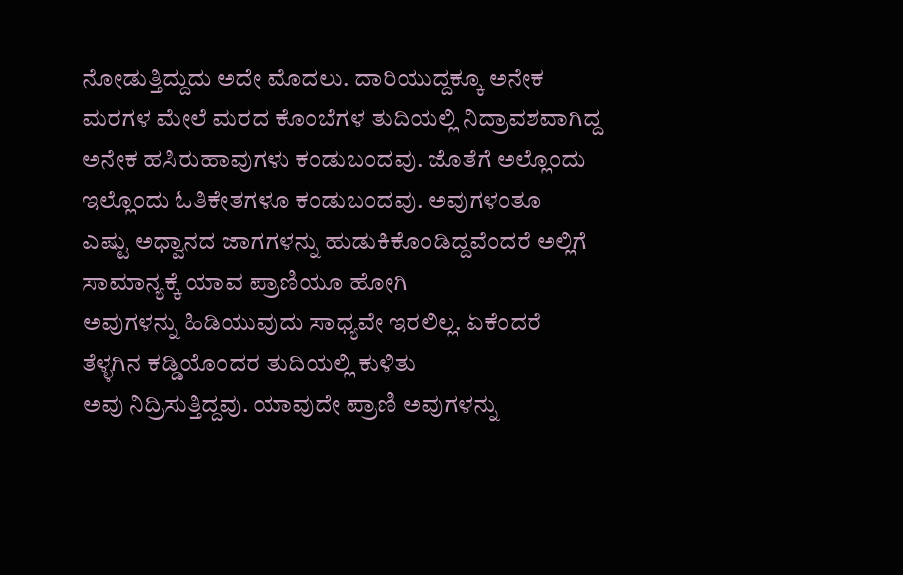ನೋಡುತ್ತಿದ್ದುದು ಅದೇ ಮೊದಲು. ದಾರಿಯುದ್ದಕ್ಕೂ ಅನೇಕ ಮರಗಳ ಮೇಲೆ ಮರದ ಕೊಂಬೆಗಳ ತುದಿಯಲ್ಲಿ ನಿದ್ರಾವಶವಾಗಿದ್ದ
ಅನೇಕ ಹಸಿರುಹಾವುಗಳು ಕಂಡುಬಂದವು. ಜೊತೆಗೆ ಅಲ್ಲೊಂದು ಇಲ್ಲೊಂದು ಓತಿಕೇತಗಳೂ ಕಂಡುಬಂದವು. ಅವುಗಳಂತೂ
ಎಷ್ಟು ಅಧ್ವಾನದ ಜಾಗಗಳನ್ನು ಹುಡುಕಿಕೊಂಡಿದ್ದವೆಂದರೆ ಅಲ್ಲಿಗೆ ಸಾಮಾನ್ಯಕ್ಕೆ ಯಾವ ಪ್ರಾಣಿಯೂ ಹೋಗಿ
ಅವುಗಳನ್ನು ಹಿಡಿಯುವುದು ಸಾಧ್ಯವೇ ಇರಲಿಲ್ಲ. ಏಕೆಂದರೆ ತೆಳ್ಳಗಿನ ಕಡ್ಡಿಯೊಂದರ ತುದಿಯಲ್ಲಿ ಕುಳಿತು
ಅವು ನಿದ್ರಿಸುತ್ತಿದ್ದವು. ಯಾವುದೇ ಪ್ರಾಣಿ ಅವುಗಳನ್ನು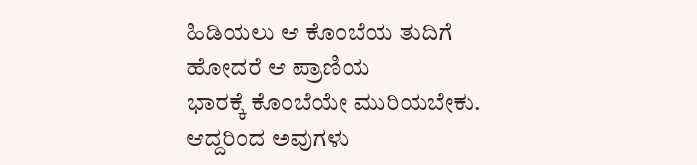ಹಿಡಿಯಲು ಆ ಕೊಂಬೆಯ ತುದಿಗೆ ಹೋದರೆ ಆ ಪ್ರಾಣಿಯ
ಭಾರಕ್ಕೆ ಕೊಂಬೆಯೇ ಮುರಿಯಬೇಕು. ಆದ್ದರಿಂದ ಅವುಗಳು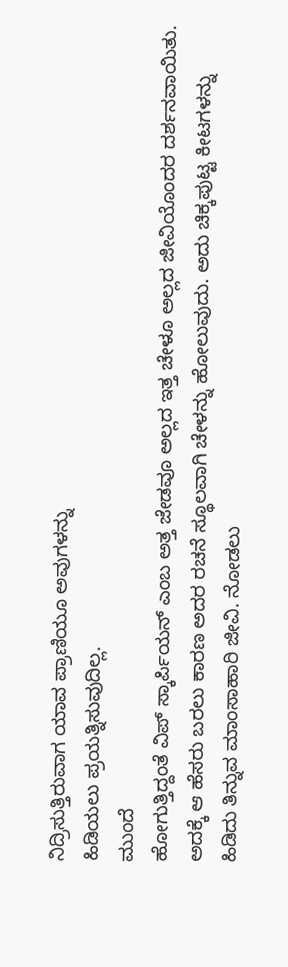ನಿದ್ರಿಸುತ್ತಿರುವಾಗ ಯಾವ ಪ್ರಾಣಿಯೂ ಅವುಗಳನ್ನು
ಹಿಡಿಯಲು ಪ್ರಯತ್ನಿಸುವುದಿಲ್ಲ.
ಮುಂದೆ
ಹೋಗುತ್ತಿದ್ದಂತೆ ವಿಪ್ ಸ್ಕಾರ್ಪಿಯನ್ ಎಂಬ ಅತ್ತ ಜೇಡವೂ ಅಲ್ಲದ ಇತ್ತ ಚೇಳೂ ಅಲ್ಲದ ಜೀವಿಯೊಂದರ ದರ್ಶನವಾಯಿತು.
ಅದಕ್ಕೆ ಆ ಹೆಸರು ಬರಲು ಕಾರಣ ಅದರ ರಚನೆ ಸ್ಥೂಲವಾಗಿ ಚೇಳನ್ನು ಹೋಲುವುದು. ಅದು ಚಿಕ್ಕಪುಟ್ಟ ಕೀಟಗಳನ್ನು
ಹಿಡಿದು ತಿನ್ನುವ ಮಾಂಸಾಹಾರಿ ಜೀವಿ. ನೋಡಲು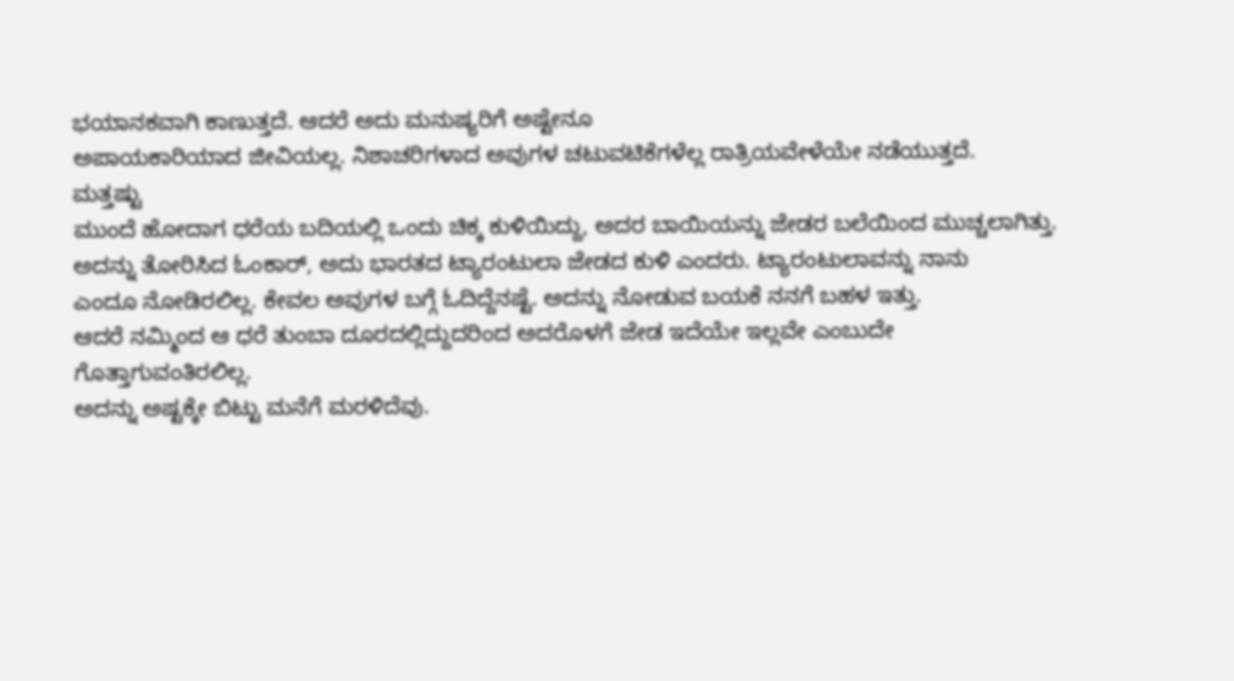ಭಯಾನಕವಾಗಿ ಕಾಣುತ್ತದೆ. ಆದರೆ ಅದು ಮನುಷ್ಯರಿಗೆ ಅಷ್ಟೇನೂ
ಅಪಾಯಕಾರಿಯಾದ ಜೀವಿಯಲ್ಲ. ನಿಶಾಚರಿಗಳಾದ ಅವುಗಳ ಚಟುವಟಿಕೆಗಳೆಲ್ಲ ರಾತ್ರಿಯವೇಳೆಯೇ ನಡೆಯುತ್ತದೆ.
ಮತ್ತಷ್ಟು
ಮುಂದೆ ಹೋದಾಗ ಧರೆಯ ಬದಿಯಲ್ಲಿ ಒಂದು ಚಿಕ್ಕ ಕುಳಿಯಿದ್ದು, ಅದರ ಬಾಯಿಯನ್ನು ಜೇಡರ ಬಲೆಯಿಂದ ಮುಚ್ಚಲಾಗಿತ್ತು.
ಅದನ್ನು ತೋರಿಸಿದ ಓಂಕಾರ್, ಅದು ಭಾರತದ ಟ್ಯಾರಂಟುಲಾ ಜೇಡದ ಕುಳಿ ಎಂದರು. ಟ್ಯಾರಂಟುಲಾವನ್ನು ನಾನು
ಎಂದೂ ನೋಡಿರಲಿಲ್ಲ. ಕೇವಲ ಅವುಗಳ ಬಗ್ಗೆ ಓದಿದ್ದೆನಷ್ಟೆ. ಅದನ್ನು ನೋಡುವ ಬಯಕೆ ನನಗೆ ಬಹಳ ಇತ್ತು.
ಆದರೆ ನಮ್ಮಿಂದ ಆ ಧರೆ ತುಂಬಾ ದೂರದಲ್ಲಿದ್ದುದರಿಂದ ಅದರೊಳಗೆ ಜೇಡ ಇದೆಯೇ ಇಲ್ಲವೇ ಎಂಬುದೇ ಗೊತ್ತಾಗುವಂತಿರಲಿಲ್ಲ.
ಅದನ್ನು ಅಷ್ಟಕ್ಕೇ ಬಿಟ್ಟು ಮನೆಗೆ ಮರಳಿದೆವು.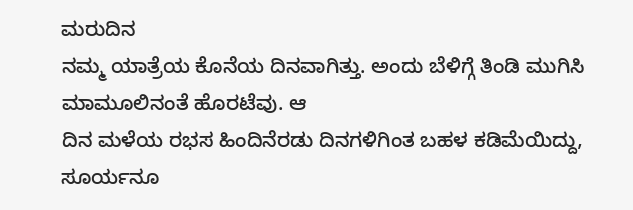ಮರುದಿನ
ನಮ್ಮ ಯಾತ್ರೆಯ ಕೊನೆಯ ದಿನವಾಗಿತ್ತು. ಅಂದು ಬೆಳಿಗ್ಗೆ ತಿಂಡಿ ಮುಗಿಸಿ ಮಾಮೂಲಿನಂತೆ ಹೊರಟೆವು. ಆ
ದಿನ ಮಳೆಯ ರಭಸ ಹಿಂದಿನೆರಡು ದಿನಗಳಿಗಿಂತ ಬಹಳ ಕಡಿಮೆಯಿದ್ದು, ಸೂರ್ಯನೂ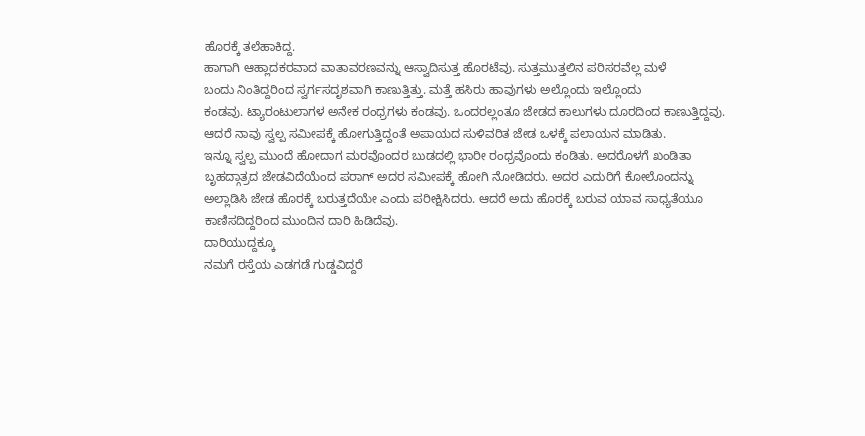ಹೊರಕ್ಕೆ ತಲೆಹಾಕಿದ್ದ.
ಹಾಗಾಗಿ ಆಹ್ಲಾದಕರವಾದ ವಾತಾವರಣವನ್ನು ಆಸ್ವಾದಿಸುತ್ತ ಹೊರಟೆವು. ಸುತ್ತಮುತ್ತಲಿನ ಪರಿಸರವೆಲ್ಲ ಮಳೆ
ಬಂದು ನಿಂತಿದ್ದರಿಂದ ಸ್ವರ್ಗಸದೃಶವಾಗಿ ಕಾಣುತ್ತಿತ್ತು. ಮತ್ತೆ ಹಸಿರು ಹಾವುಗಳು ಅಲ್ಲೊಂದು ಇಲ್ಲೊಂದು
ಕಂಡವು. ಟ್ಯಾರಂಟುಲಾಗಳ ಅನೇಕ ರಂಧ್ರಗಳು ಕಂಡವು. ಒಂದರಲ್ಲಂತೂ ಜೇಡದ ಕಾಲುಗಳು ದೂರದಿಂದ ಕಾಣುತ್ತಿದ್ದವು.
ಆದರೆ ನಾವು ಸ್ವಲ್ಪ ಸಮೀಪಕ್ಕೆ ಹೋಗುತ್ತಿದ್ದಂತೆ ಅಪಾಯದ ಸುಳಿವರಿತ ಜೇಡ ಒಳಕ್ಕೆ ಪಲಾಯನ ಮಾಡಿತು.
ಇನ್ನೂ ಸ್ವಲ್ಪ ಮುಂದೆ ಹೋದಾಗ ಮರವೊಂದರ ಬುಡದಲ್ಲಿ ಭಾರೀ ರಂಧ್ರವೊಂದು ಕಂಡಿತು. ಅದರೊಳಗೆ ಖಂಡಿತಾ
ಬೃಹದ್ಗಾತ್ರದ ಜೇಡವಿದೆಯೆಂದ ಪರಾಗ್ ಅದರ ಸಮೀಪಕ್ಕೆ ಹೋಗಿ ನೋಡಿದರು. ಅದರ ಎದುರಿಗೆ ಕೋಲೊಂದನ್ನು
ಅಲ್ಲಾಡಿಸಿ ಜೇಡ ಹೊರಕ್ಕೆ ಬರುತ್ತದೆಯೇ ಎಂದು ಪರೀಕ್ಷಿಸಿದರು. ಆದರೆ ಅದು ಹೊರಕ್ಕೆ ಬರುವ ಯಾವ ಸಾಧ್ಯತೆಯೂ
ಕಾಣಿಸದಿದ್ದರಿಂದ ಮುಂದಿನ ದಾರಿ ಹಿಡಿದೆವು.
ದಾರಿಯುದ್ದಕ್ಕೂ
ನಮಗೆ ರಸ್ತೆಯ ಎಡಗಡೆ ಗುಡ್ಡವಿದ್ದರೆ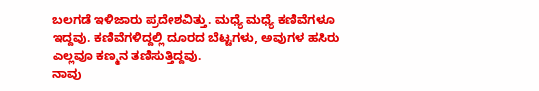ಬಲಗಡೆ ಇಳಿಜಾರು ಪ್ರದೇಶವಿತ್ತು. ಮಧ್ಯೆ ಮಧ್ಯೆ ಕಣಿವೆಗಳೂ
ಇದ್ದವು. ಕಣಿವೆಗಳಿದ್ದಲ್ಲಿ ದೂರದ ಬೆಟ್ಟಗಳು, ಅವುಗಳ ಹಸಿರು ಎಲ್ಲವೂ ಕಣ್ಮನ ತಣಿಸುತ್ತಿದ್ದವು.
ನಾವು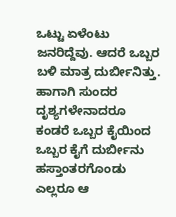ಒಟ್ಟು ಏಳೆಂಟು ಜನರಿದ್ದೆವು. ಆದರೆ ಒಬ್ಬರ ಬಳಿ ಮಾತ್ರ ದುರ್ಬೀನಿತ್ತು. ಹಾಗಾಗಿ ಸುಂದರ ದೃಶ್ಯಗಳೇನಾದರೂ
ಕಂಡರೆ ಒಬ್ಬರ ಕೈಯಿಂದ ಒಬ್ಬರ ಕೈಗೆ ದುರ್ಬೀನು ಹಸ್ತಾಂತರಗೊಂಡು ಎಲ್ಲರೂ ಆ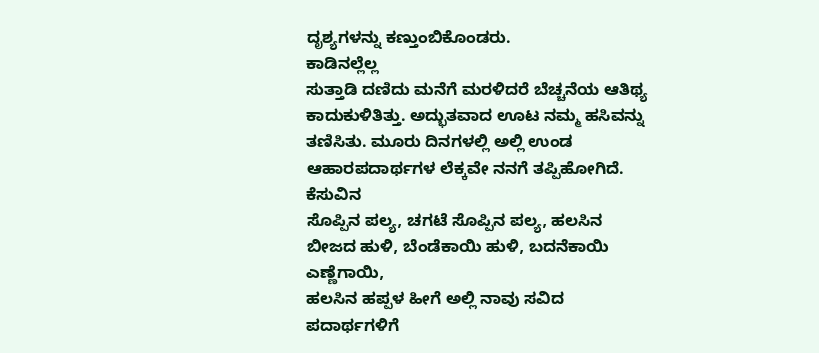ದೃಶ್ಯಗಳನ್ನು ಕಣ್ತುಂಬಿಕೊಂಡರು.
ಕಾಡಿನಲ್ಲೆಲ್ಲ
ಸುತ್ತಾಡಿ ದಣಿದು ಮನೆಗೆ ಮರಳಿದರೆ ಬೆಚ್ಚನೆಯ ಆತಿಥ್ಯ ಕಾದುಕುಳಿತಿತ್ತು. ಅದ್ಭುತವಾದ ಊಟ ನಮ್ಮ ಹಸಿವನ್ನು
ತಣಿಸಿತು. ಮೂರು ದಿನಗಳಲ್ಲಿ ಅಲ್ಲಿ ಉಂಡ ಆಹಾರಪದಾರ್ಥಗಳ ಲೆಕ್ಕವೇ ನನಗೆ ತಪ್ಪಿಹೋಗಿದೆ. ಕೆಸುವಿನ
ಸೊಪ್ಪಿನ ಪಲ್ಯ, ಚಗಟೆ ಸೊಪ್ಪಿನ ಪಲ್ಯ, ಹಲಸಿನ ಬೀಜದ ಹುಳಿ, ಬೆಂಡೆಕಾಯಿ ಹುಳಿ, ಬದನೆಕಾಯಿ ಎಣ್ಣೆಗಾಯಿ,
ಹಲಸಿನ ಹಪ್ಪಳ ಹೀಗೆ ಅಲ್ಲಿ ನಾವು ಸವಿದ ಪದಾರ್ಥಗಳಿಗೆ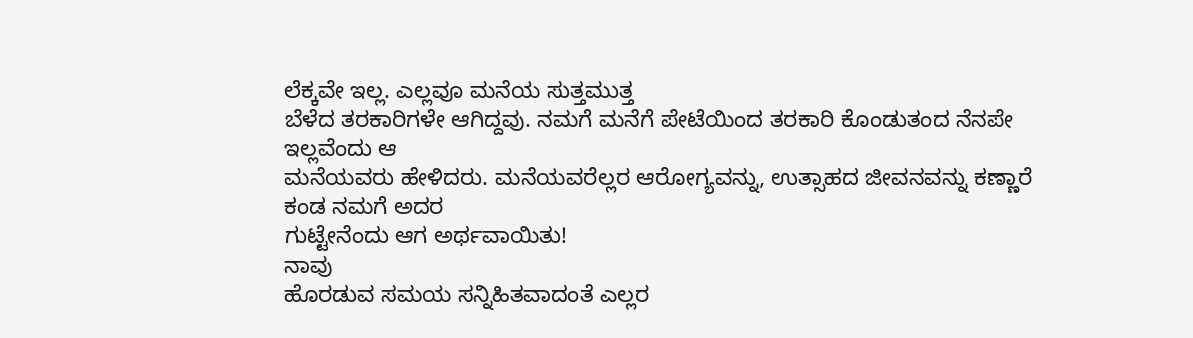ಲೆಕ್ಕವೇ ಇಲ್ಲ. ಎಲ್ಲವೂ ಮನೆಯ ಸುತ್ತಮುತ್ತ
ಬೆಳೆದ ತರಕಾರಿಗಳೇ ಆಗಿದ್ದವು. ನಮಗೆ ಮನೆಗೆ ಪೇಟೆಯಿಂದ ತರಕಾರಿ ಕೊಂಡುತಂದ ನೆನಪೇ ಇಲ್ಲವೆಂದು ಆ
ಮನೆಯವರು ಹೇಳಿದರು. ಮನೆಯವರೆಲ್ಲರ ಆರೋಗ್ಯವನ್ನು, ಉತ್ಸಾಹದ ಜೀವನವನ್ನು ಕಣ್ಣಾರೆ ಕಂಡ ನಮಗೆ ಅದರ
ಗುಟ್ಟೇನೆಂದು ಆಗ ಅರ್ಥವಾಯಿತು!
ನಾವು
ಹೊರಡುವ ಸಮಯ ಸನ್ನಿಹಿತವಾದಂತೆ ಎಲ್ಲರ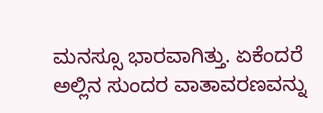ಮನಸ್ಸೂ ಭಾರವಾಗಿತ್ತು. ಏಕೆಂದರೆ ಅಲ್ಲಿನ ಸುಂದರ ವಾತಾವರಣವನ್ನು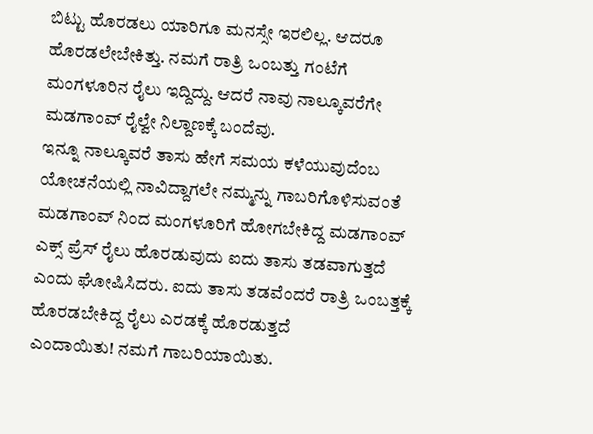ಬಿಟ್ಟು ಹೊರಡಲು ಯಾರಿಗೂ ಮನಸ್ಸೇ ಇರಲಿಲ್ಲ. ಆದರೂ ಹೊರಡಲೇಬೇಕಿತ್ತು. ನಮಗೆ ರಾತ್ರಿ ಒಂಬತ್ತು ಗಂಟೆಗೆ
ಮಂಗಳೂರಿನ ರೈಲು ಇದ್ದಿದ್ದು. ಆದರೆ ನಾವು ನಾಲ್ಕೂವರೆಗೇ ಮಡಗಾಂವ್ ರೈಲ್ವೇ ನಿಲ್ದಾಣಕ್ಕೆ ಬಂದೆವು.
ಇನ್ನೂ ನಾಲ್ಕೂವರೆ ತಾಸು ಹೇಗೆ ಸಮಯ ಕಳೆಯುವುದೆಂಬ ಯೋಚನೆಯಲ್ಲಿ ನಾವಿದ್ದಾಗಲೇ ನಮ್ಮನ್ನು ಗಾಬರಿಗೊಳಿಸುವಂತೆ
ಮಡಗಾಂವ್ ನಿಂದ ಮಂಗಳೂರಿಗೆ ಹೋಗಬೇಕಿದ್ದ ಮಡಗಾಂವ್ ಎಕ್ಸ್ ಪ್ರೆಸ್ ರೈಲು ಹೊರಡುವುದು ಐದು ತಾಸು ತಡವಾಗುತ್ತದೆ
ಎಂದು ಘೋಷಿಸಿದರು. ಐದು ತಾಸು ತಡವೆಂದರೆ ರಾತ್ರಿ ಒಂಬತ್ತಕ್ಕೆ ಹೊರಡಬೇಕಿದ್ದ ರೈಲು ಎರಡಕ್ಕೆ ಹೊರಡುತ್ತದೆ
ಎಂದಾಯಿತು! ನಮಗೆ ಗಾಬರಿಯಾಯಿತು.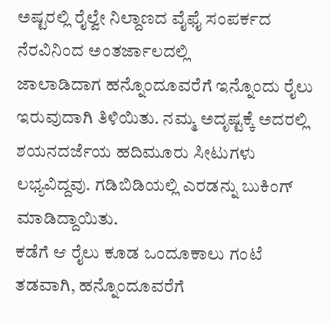ಅಷ್ಟರಲ್ಲಿ ರೈಲ್ವೇ ನಿಲ್ದಾಣದ ವೈಫೈ ಸಂಪರ್ಕದ ನೆರವಿನಿಂದ ಅಂತರ್ಜಾಲದಲ್ಲಿ
ಜಾಲಾಡಿದಾಗ ಹನ್ನೊಂದೂವರೆಗೆ ಇನ್ನೊಂದು ರೈಲು ಇರುವುದಾಗಿ ತಿಳಿಯಿತು. ನಮ್ಮ ಅದೃಷ್ಟಕ್ಕೆ ಅದರಲ್ಲಿ
ಶಯನದರ್ಜೆಯ ಹದಿಮೂರು ಸೀಟುಗಳು ಲಭ್ಯವಿದ್ದವು. ಗಡಿಬಿಡಿಯಲ್ಲಿ ಎರಡನ್ನು ಬುಕಿಂಗ್ ಮಾಡಿದ್ದಾಯಿತು.
ಕಡೆಗೆ ಆ ರೈಲು ಕೂಡ ಒಂದೂಕಾಲು ಗಂಟೆ ತಡವಾಗಿ, ಹನ್ನೊಂದೂವರೆಗೆ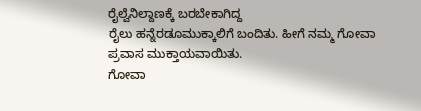ರೈಲ್ವೆನಿಲ್ದಾಣಕ್ಕೆ ಬರಬೇಕಾಗಿದ್ದ
ರೈಲು ಹನ್ನೆರಡೂಮುಕ್ಕಾಲಿಗೆ ಬಂದಿತು. ಹೀಗೆ ನಮ್ಮ ಗೋವಾ ಪ್ರವಾಸ ಮುಕ್ತಾಯವಾಯಿತು.
ಗೋವಾ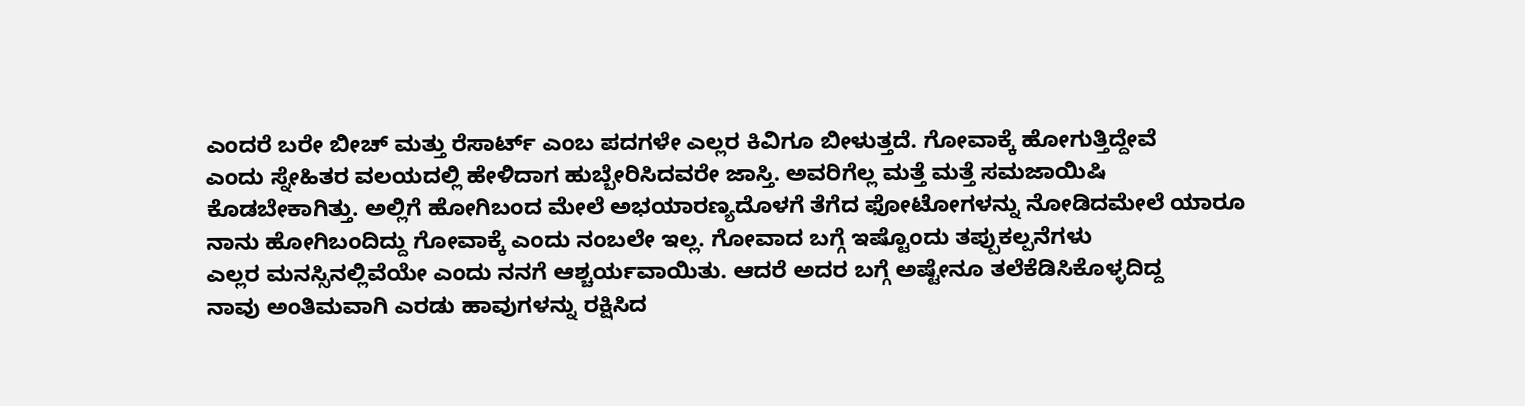ಎಂದರೆ ಬರೇ ಬೀಚ್ ಮತ್ತು ರೆಸಾರ್ಟ್ ಎಂಬ ಪದಗಳೇ ಎಲ್ಲರ ಕಿವಿಗೂ ಬೀಳುತ್ತದೆ. ಗೋವಾಕ್ಕೆ ಹೋಗುತ್ತಿದ್ದೇವೆ
ಎಂದು ಸ್ನೇಹಿತರ ವಲಯದಲ್ಲಿ ಹೇಳಿದಾಗ ಹುಬ್ಬೇರಿಸಿದವರೇ ಜಾಸ್ತಿ. ಅವರಿಗೆಲ್ಲ ಮತ್ತೆ ಮತ್ತೆ ಸಮಜಾಯಿಷಿ
ಕೊಡಬೇಕಾಗಿತ್ತು. ಅಲ್ಲಿಗೆ ಹೋಗಿಬಂದ ಮೇಲೆ ಅಭಯಾರಣ್ಯದೊಳಗೆ ತೆಗೆದ ಫೋಟೋಗಳನ್ನು ನೋಡಿದಮೇಲೆ ಯಾರೂ
ನಾನು ಹೋಗಿಬಂದಿದ್ದು ಗೋವಾಕ್ಕೆ ಎಂದು ನಂಬಲೇ ಇಲ್ಲ. ಗೋವಾದ ಬಗ್ಗೆ ಇಷ್ಟೊಂದು ತಪ್ಪುಕಲ್ಪನೆಗಳು
ಎಲ್ಲರ ಮನಸ್ಸಿನಲ್ಲಿವೆಯೇ ಎಂದು ನನಗೆ ಆಶ್ಚರ್ಯವಾಯಿತು. ಆದರೆ ಅದರ ಬಗ್ಗೆ ಅಷ್ಟೇನೂ ತಲೆಕೆಡಿಸಿಕೊಳ್ಳದಿದ್ದ
ನಾವು ಅಂತಿಮವಾಗಿ ಎರಡು ಹಾವುಗಳನ್ನು ರಕ್ಷಿಸಿದ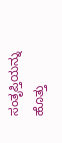ಸಂತೃಪ್ತಿಯನ್ನು ಹೊತ್ತು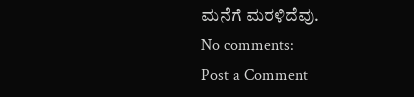ಮನೆಗೆ ಮರಳಿದೆವು.
No comments:
Post a Comment